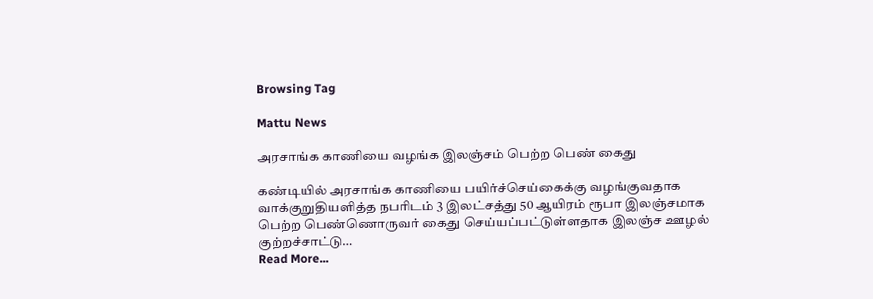Browsing Tag

Mattu News

அரசாங்க காணியை வழங்க இலஞ்சம் பெற்ற பெண் கைது

கண்டியில் அரசாங்க காணியை பயிர்ச்செய்கைக்கு வழங்குவதாக வாக்குறுதியளித்த நபரிடம் 3 இலட்சத்து 50 ஆயிரம் ரூபா இலஞ்சமாக பெற்ற பெண்ணொருவர் கைது செய்யப்பட்டுள்ளதாக இலஞ்ச ஊழல் குற்றச்சாட்டு…
Read More...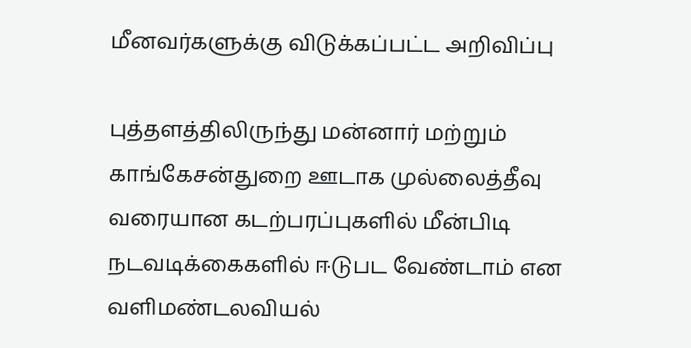மீனவர்களுக்கு விடுக்கப்பட்ட அறிவிப்பு

புத்தளத்திலிருந்து மன்னார் மற்றும் காங்கேசன்துறை ஊடாக முல்லைத்தீவு வரையான கடற்பரப்புகளில் மீன்பிடி நடவடிக்கைகளில் ஈடுபட வேண்டாம் என வளிமண்டலவியல்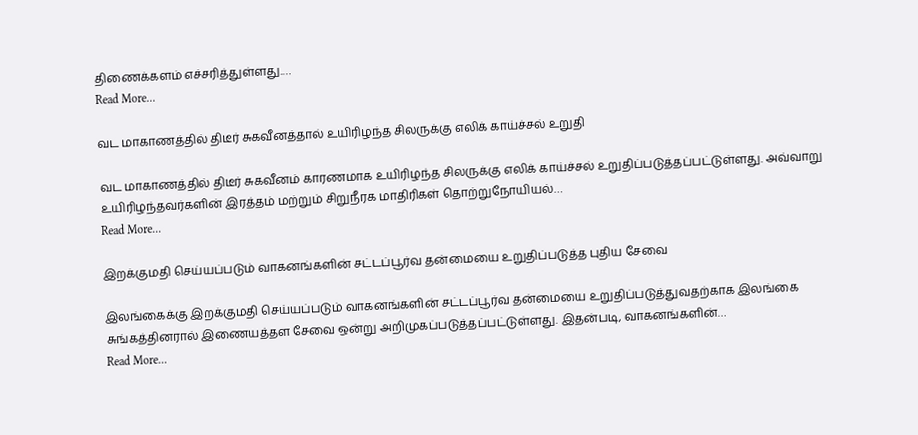திணைக்களம் எச்சரித்துள்ளது.…
Read More...

வட மாகாணத்தில் திடீர் சுகவீனத்தால் உயிரிழந்த சிலருக்கு எலிக் காய்ச்சல் உறுதி

வட மாகாணத்தில் திடீர் சுகவீனம் காரணமாக உயிரிழந்த சிலருக்கு எலிக் காய்ச்சல் உறுதிப்படுத்தப்பட்டுள்ளது. அவ்வாறு உயிரிழந்தவர்களின் இரத்தம் மற்றும் சிறுநீரக மாதிரிகள் தொற்றுநோயியல்…
Read More...

இறக்குமதி செய்யப்படும் வாகனங்களின் சட்டப்பூர்வ தன்மையை உறுதிப்படுத்த புதிய சேவை

இலங்கைக்கு இறக்குமதி செய்யப்படும் வாகனங்களின் சட்டப்பூர்வ தன்மையை உறுதிப்படுத்துவதற்காக இலங்கை சுங்கத்தினரால் இணையத்தள சேவை ஒன்று அறிமுகப்படுத்தப்பட்டுள்ளது. இதன்படி, வாகனங்களின்…
Read More...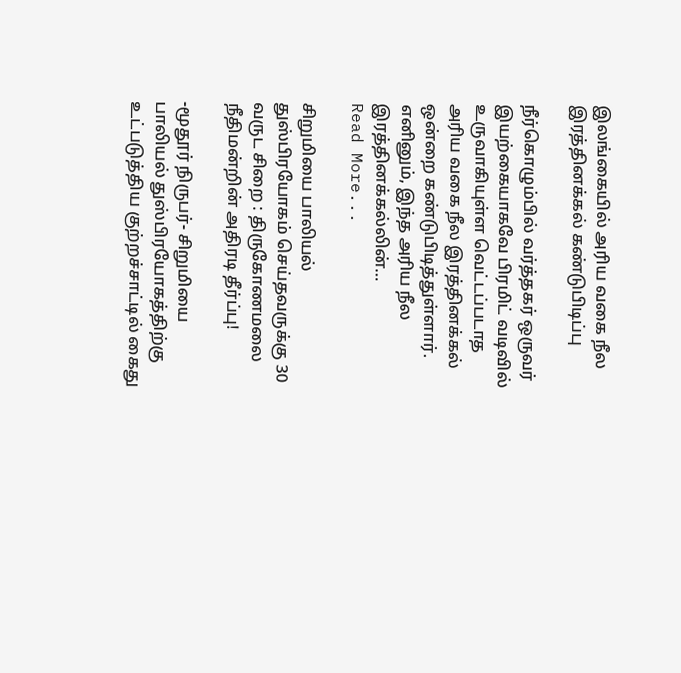இலங்கையில் அரிய வகை நீல இரத்தினக்கல் கண்டுபிடிப்பு

நீர்கொழும்பில் வர்த்தகர் ஒருவர் இயற்கையாகவே பிரமிட் வடிவில் உருவாகியுள்ள வெட்டப்படாத அரிய வகை நீல இரத்தினக்கல் ஒன்றை கண்டுபிடித்துள்ளார். எனினும், இந்த அரிய நீல இரத்தினக்கல்லின்…
Read More...

சிறுமியை பாலியல் துஸ்பிரயோகம் செய்தவருக்கு 30 வருட சிறை : திருகோணமலை நீதிமன்றின் அதிரடி தீர்ப்பு!

-மூதூர் நிருபர்- சிறுமியை பாலியல் துஸ்பிரயோகத்திற்கு உட்படுத்திய குற்றச்சாட்டில் கைது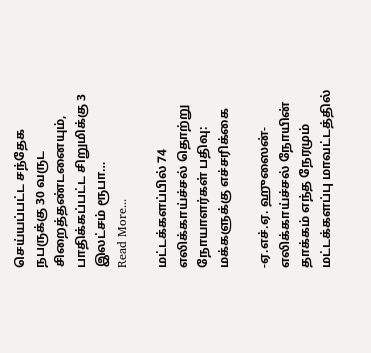செய்யப்பட்ட சந்தேக நபருக்கு 30 வருட சிறைத்தண்டனையும், பாதிக்கப்பட்ட சிறுமிக்கு 3 இலட்சம் ரூபா…
Read More...

மட்டக்களப்பில் 74 எலிக்காய்ச்சல் தொற்று நோயாளர்கள் பதிவு: மக்களுக்கு எச்சரிக்கை

-ஏ.எச்.ஏ. ஹுஸைன்- எலிக்காய்ச்சல் நோயின் தாக்கம் எந்த நேரமும் மட்டக்களப்பு மாவட்டத்தில்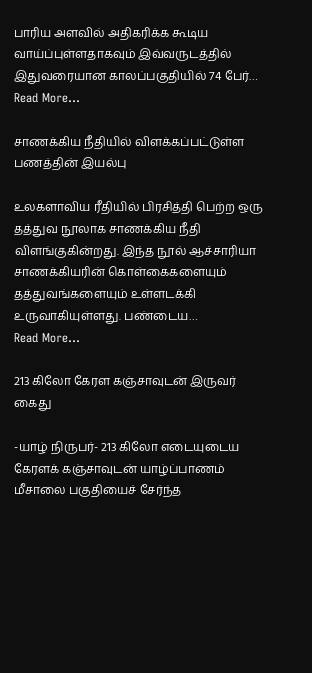பாரிய அளவில் அதிகரிக்க கூடிய வாய்ப்புள்ளதாகவும் இவ்வருடத்தில் இதுவரையான காலப்பகுதியில் 74 பேர்…
Read More...

சாணக்கிய நீதியில் விளக்கப்பட்டுள்ள பணத்தின் இயல்பு

உலகளாவிய ரீதியில் பிரசித்தி பெற்ற ஒரு தத்துவ நூலாக சாணக்கிய நீதி விளங்குகின்றது. இந்த நூல் ஆச்சாரியா சாணக்கியரின் கொள்கைகளையும் தத்துவங்களையும் உள்ளடக்கி உருவாகியுள்ளது. பண்டைய…
Read More...

213 கிலோ கேரள கஞ்சாவுடன் இருவர் கைது

-யாழ் நிருபர்- 213 கிலோ எடையுடைய கேரளக் கஞ்சாவுடன் யாழ்ப்பாணம் மீசாலை பகுதியைச் சேர்ந்த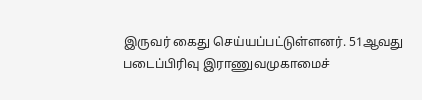இருவர் கைது செய்யப்பட்டுள்ளனர். 51ஆவது படைப்பிரிவு இராணுவமுகாமைச்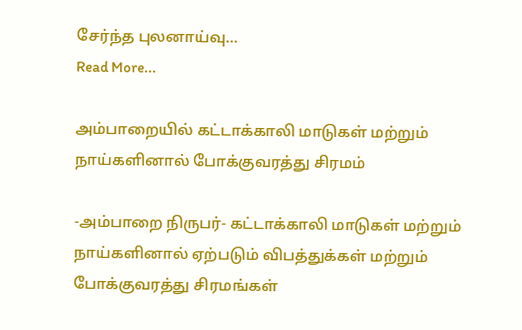சேர்ந்த புலனாய்வு…
Read More...

அம்பாறையில் கட்டாக்காலி மாடுகள் மற்றும் நாய்களினால் போக்குவரத்து சிரமம்

-அம்பாறை நிருபர்- கட்டாக்காலி மாடுகள் மற்றும் நாய்களினால் ஏற்படும் விபத்துக்கள் மற்றும் போக்குவரத்து சிரமங்கள்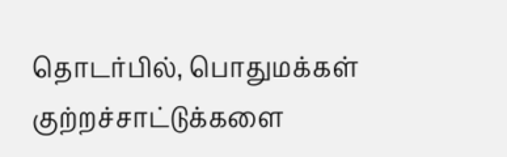தொடர்பில், பொதுமக்கள் குற்றச்சாட்டுக்களை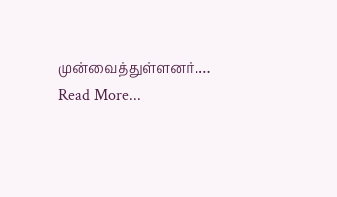முன்வைத்துள்ளனர்.…
Read More...